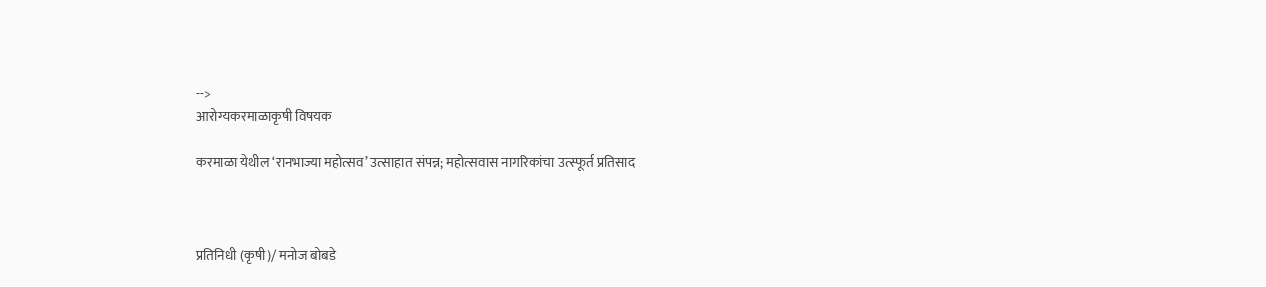-->
आरोग्यकरमाळाकृषी विषयक

करमाळा येथील ‘रानभाज्या महोत्सव’ उत्साहात संपन्न; महोत्सवास नागरिकांचा उत्स्फूर्त प्रतिसाद



प्रतिनिधी (कृषी)/ मनोज बोबडे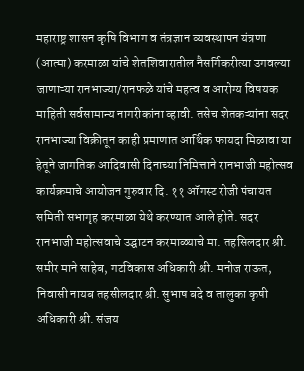महाराष्ट्र शासन कृषि विभाग व तंत्रज्ञान व्यवस्थापन यंत्रणा (आत्मा) करमाळा यांचे शेतशिवारातील नैसर्गिकरीत्या उगवल्या जाणाऱ्या रानभाज्या/रानफळे यांचे महत्व व आरोग्य विषयक माहिती सर्वसामान्य नागरीकांना व्हावी. तसेच शेतकऱ्यांना सदर रानभाज्या विक्रीतून काही प्रमाणात आर्थिक फायदा मिळावा या हेतूने जागतिक आदिवासी दिनाच्या निमित्ताने रानभाजी महोत्सव कार्यक्रमाचे आयोजन गुरुवार दि. ११ ऑगस्ट रोजी पंचायत समिती सभागृह करमाळा येथे करण्यात आले होते. सदर रानभाजी महोत्सवाचे उद्घाटन करमाळ्याचे मा. तहसिलदार श्री. समीर माने साहेब, गटविकास अधिकारी श्री. मनोज राऊत, निवासी नायब तहसीलदार श्री. सुभाष बदे व तालुका कृषी अधिकारी श्री. संजय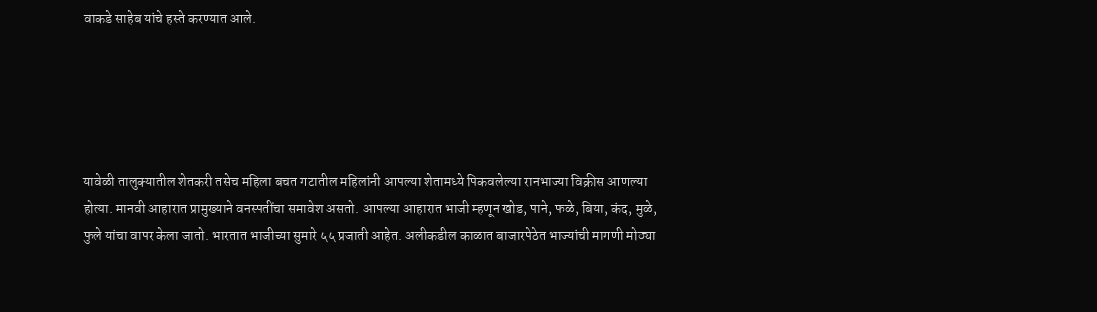वाकडे साहेब यांचे हस्ते करण्यात आले.





यावेळी तालुक्यातील शेतकरी तसेच महिला बचत गटातील महिलांनी आपल्या शेतामध्ये पिकवलेल्या रानभाज्या विक्रीस आणल्या होत्या. मानवी आहारात प्रामुख्याने वनस्पतींचा समावेश असतो. आपल्या आहारात भाजी म्हणून खोड, पाने, फळे, बिया, कंद, मुळे, फुले यांचा वापर केला जातो. भारतात भाजीच्या सुमारे ५५ प्रजाती आहेत. अलीकडील काळात बाजारपेठेत भाज्यांची मागणी मोठ्या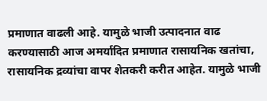प्रमाणात वाढली आहे. यामुळे भाजी उत्पादनात वाढ करण्यासाठी आज अमर्यादित प्रमाणात रासायनिक खतांचा, रासायनिक द्रव्यांचा वापर शेतकरी करीत आहेत. यामुळे भाजी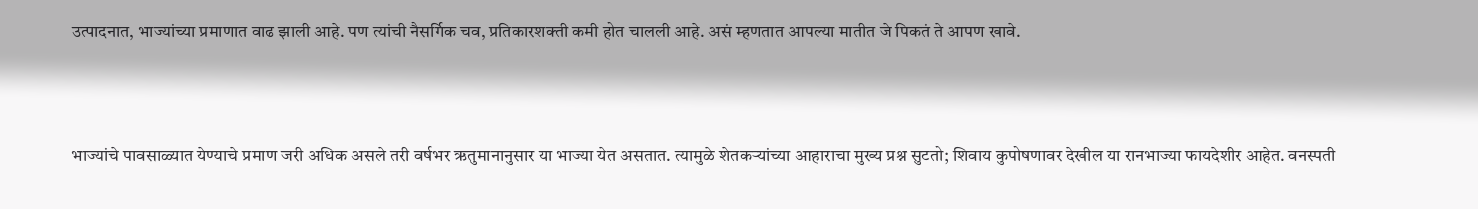उत्पादनात, भाज्यांच्या प्रमाणात वाढ झाली आहे. पण त्यांची नैसर्गिक चव, प्रतिकारशक्ती कमी होत चालली आहे. असं म्हणतात आपल्या मातीत जे पिकतं ते आपण खावे.



भाज्यांचे पावसाळ्यात येण्याचे प्रमाण जरी अधिक असले तरी वर्षभर ऋतुमानानुसार या भाज्या येत असतात. त्यामुळे शेतकऱ्यांच्या आहाराचा मुख्य प्रश्न सुटतो; शिवाय कुपोषणावर देखील या रानभाज्या फायदेशीर आहेत. वनस्पती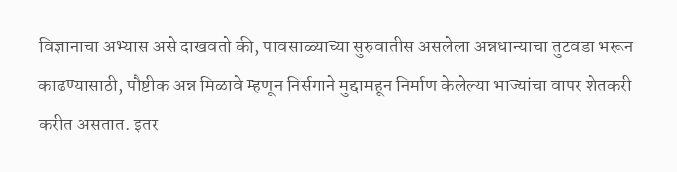विज्ञानाचा अभ्यास असे दाखवतो की, पावसाळ्याच्या सुरुवातीस असलेला अन्नधान्याचा तुटवडा भरून काढण्यासाठी, पौष्टीक अन्न मिळावे म्हणून निर्सगाने मुद्दामहून निर्माण केलेल्या भाज्यांचा वापर शेतकरी करीत असतात. इतर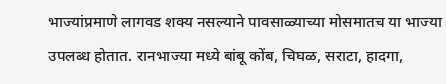भाज्यांप्रमाणे लागवड शक्य नसल्याने पावसाळ्याच्या मोसमातच या भाज्या उपलब्ध होतात. रानभाज्या मध्ये बांबू कोंब, चिघळ, सराटा, हादगा,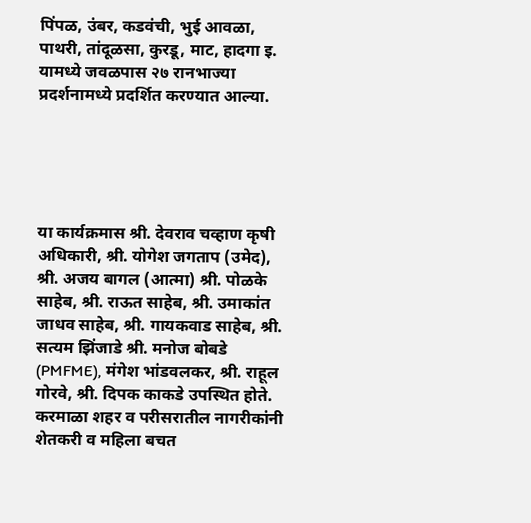पिंपळ, उंबर, कडवंची, भुई आवळा, पाथरी, तांदूळसा, कुरडू, माट, हादगा इ. यामध्ये जवळपास २७ रानभाज्या प्रदर्शनामध्ये प्रदर्शित करण्यात आल्या.





या कार्यक्रमास श्री. देवराव चव्हाण कृषी अधिकारी, श्री. योगेश जगताप (उमेद), श्री. अजय बागल (आत्मा) श्री. पोळके साहेब, श्री. राऊत साहेब, श्री. उमाकांत जाधव साहेब, श्री. गायकवाड साहेब, श्री. सत्यम झिंजाडे श्री. मनोज बोबडे (PMFME), मंगेश भांडवलकर, श्री. राहूल गोरवे, श्री. दिपक काकडे उपस्थित होते. करमाळा शहर व परीसरातील नागरीकांनी शेतकरी व महिला बचत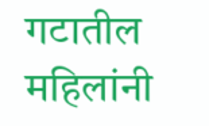गटातील महिलांनी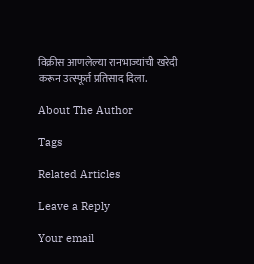विक्रीस आणलेल्या रानभाज्यांची खरेदी करून उत्स्फूर्त प्रतिसाद दिला.

About The Author

Tags

Related Articles

Leave a Reply

Your email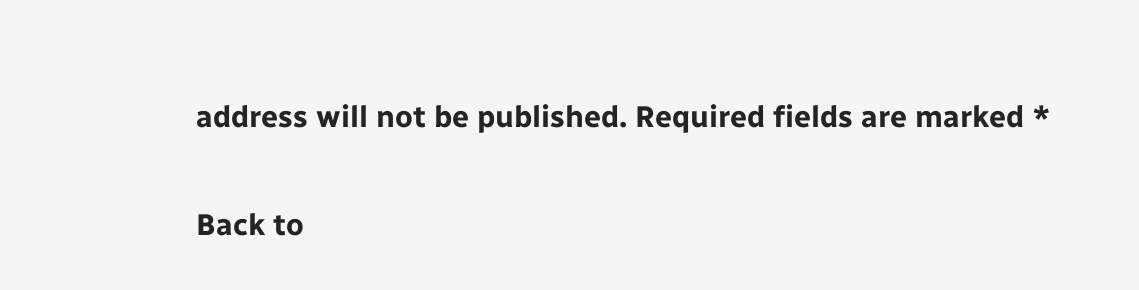address will not be published. Required fields are marked *

Back to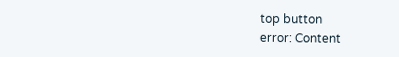top button
error: Content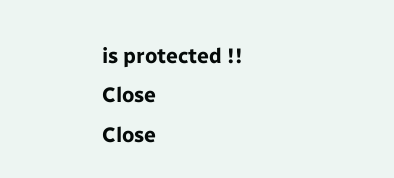is protected !!
Close
Close